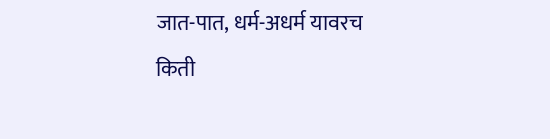जात-पात, धर्म-अधर्म यावरच किती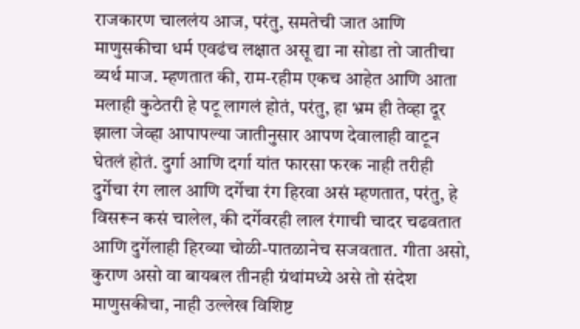राजकारण चाललंय आज, परंतु, समतेची जात आणि माणुसकीचा धर्म एवढंच लक्षात असू द्या ना सोडा तो जातीचा व्यर्थ माज. म्हणतात की, राम-रहीम एकच आहेत आणि आता मलाही कुठेतरी हे पटू लागलं होतं, परंतु, हा भ्रम ही तेव्हा दूर झाला जेव्हा आपापल्या जातीनुसार आपण देवालाही वाटून घेतलं होतं. दुर्गा आणि दर्गा यांत फारसा फरक नाही तरीही दुर्गेचा रंग लाल आणि दर्गेचा रंग हिरवा असं म्हणतात, परंतु, हे विसरून कसं चालेल, की दर्गेवरही लाल रंगाची चादर चढवतात आणि दुर्गेलाही हिरव्या चोळी-पातळानेच सजवतात. गीता असो, कुराण असो वा बायबल तीनही ग्रंथांमध्ये असे तो संदेश माणुसकीचा, नाही उल्लेख विशिष्ट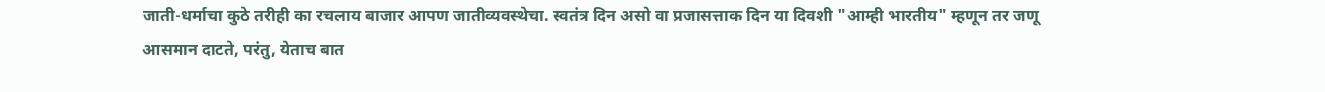जाती-धर्माचा कुठे तरीही का रचलाय बाजार आपण जातीव्यवस्थेचा. स्वतंत्र दिन असो वा प्रजासत्ताक दिन या दिवशी "आम्ही भारतीय" म्हणून तर जणू आसमान दाटते, परंतु, येताच बात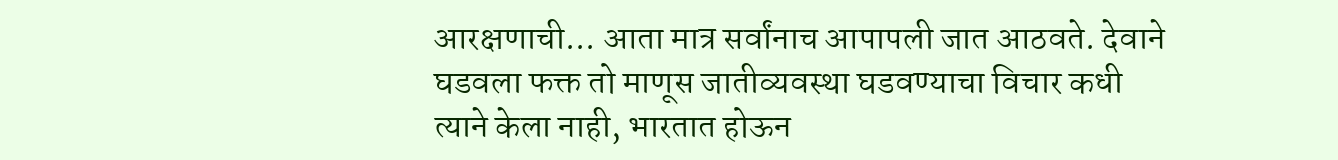आरक्षणाची... आता मात्र सर्वांनाच आपापली जात आठवते. देवाने घडवला फक्त तो माणूस जातीव्यवस्था घडवण्याचा विचार कधी त्याने केला नाही, भारतात होऊन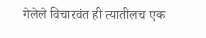गेलेले विचारवंत ही त्यातीलच एक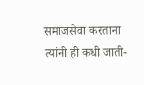समाजसेवा करताना त्यांनी ही कधी जाती-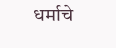धर्माचे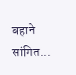बहाने सांगित...